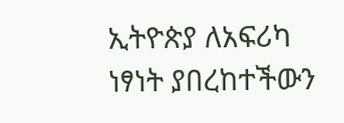ኢትዮጵያ ለአፍሪካ ነፃነት ያበረከተችውን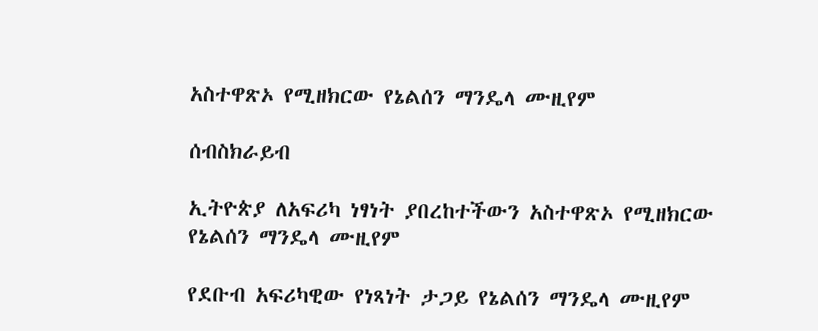አስተዋጽኦ የሚዘክርው የኔልሰን ማንዴላ ሙዚየም

ሰብስክራይብ

ኢትዮጵያ ለአፍሪካ ነፃነት ያበረከተችውን አስተዋጽኦ የሚዘክርው የኔልሰን ማንዴላ ሙዚየም

የደቡብ አፍሪካዊው የነጻነት ታጋይ የኔልሰን ማንዴላ ሙዚየም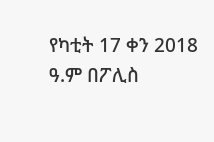የካቲት 17 ቀን 2018 ዓ.ም በፖሊስ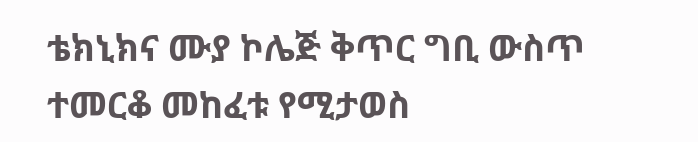ቴክኒክና ሙያ ኮሌጅ ቅጥር ግቢ ውስጥ ተመርቆ መከፈቱ የሚታወስ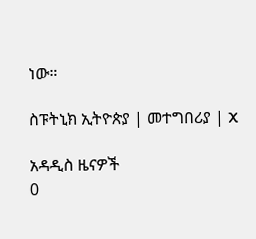ነው።

ስፑትኒክ ኢትዮጵያ | መተግበሪያ | X

አዳዲስ ዜናዎች
0